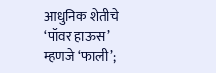आधुनिक शेतीचे ‘पॉवर हाऊस’ म्हणजे ‘फाली’;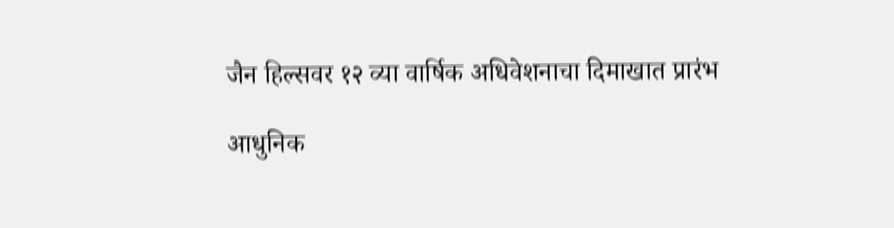जैन हिल्सवर १२ व्या वार्षिक अधिवेशनाचा दिमाखात प्रारंभ

आधुनिक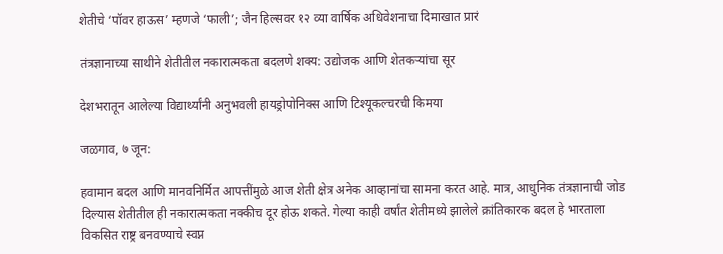शेतीचे ‘पॉवर हाऊस’ म्हणजे ‘फाली’; जैन हिल्सवर १२ व्या वार्षिक अधिवेशनाचा दिमाखात प्रारं

तंत्रज्ञानाच्या साथीने शेतीतील नकारात्मकता बदलणे शक्य: उद्योजक आणि शेतकऱ्यांचा सूर

देशभरातून आलेल्या विद्यार्थ्यांनी अनुभवली हायड्रोपोनिक्स आणि टिश्यूकल्चरची किमया

जळगाव, ७ जून:

हवामान बदल आणि मानवनिर्मित आपत्तींमुळे आज शेती क्षेत्र अनेक आव्हानांचा सामना करत आहे. मात्र, आधुनिक तंत्रज्ञानाची जोड दिल्यास शेतीतील ही नकारात्मकता नक्कीच दूर होऊ शकते. गेल्या काही वर्षांत शेतीमध्ये झालेले क्रांतिकारक बदल हे भारताला विकसित राष्ट्र बनवण्याचे स्वप्न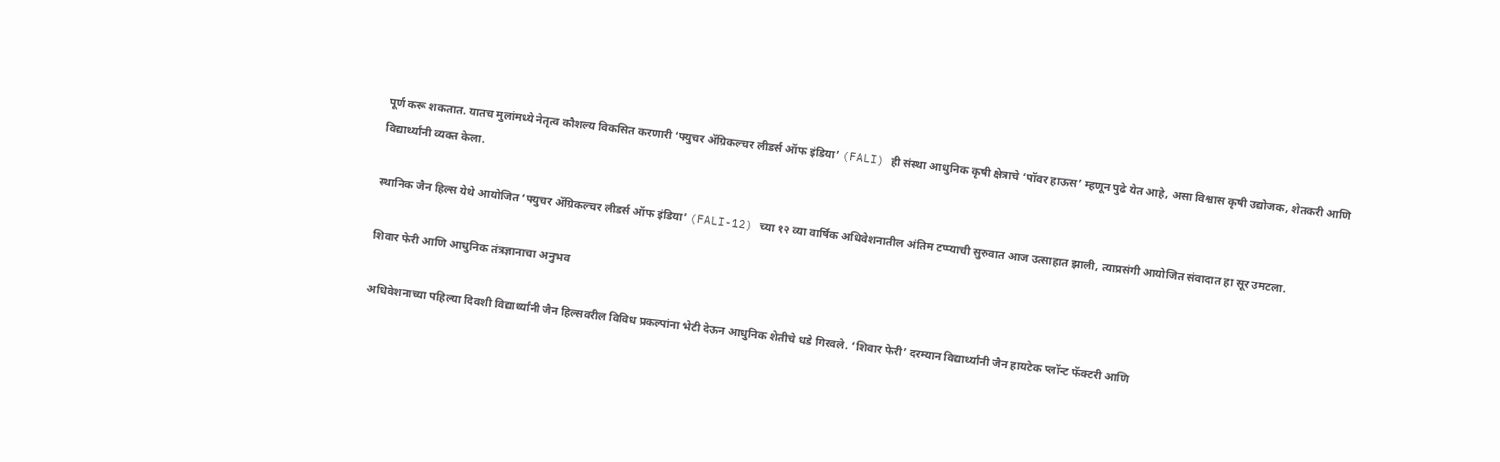पूर्ण करू शकतात. यातच मुलांमध्ये नेतृत्व कौशल्य विकसित करणारी ‘फ्युचर ॲग्रिकल्चर लीडर्स ऑफ इंडिया’ (FALI) ही संस्था आधुनिक कृषी क्षेत्राचे ‘पॉवर हाऊस’ म्हणून पुढे येत आहे, असा विश्वास कृषी उद्योजक, शेतकरी आणि विद्यार्थ्यांनी व्यक्त केला.

स्थानिक जैन हिल्स येथे आयोजित ‘फ्युचर ॲग्रिकल्चर लीडर्स ऑफ इंडिया’ (FALI-12) च्या १२ व्या वार्षिक अधिवेशनातील अंतिम टप्प्याची सुरुवात आज उत्साहात झाली, त्याप्रसंगी आयोजित संवादात हा सूर उमटला.

शिवार फेरी आणि आधुनिक तंत्रज्ञानाचा अनुभव

अधिवेशनाच्या पहिल्या दिवशी विद्यार्थ्यांनी जैन हिल्सवरील विविध प्रकल्पांना भेटी देऊन आधुनिक शेतीचे धडे गिरवले. ‘शिवार फेरी’ दरम्यान विद्यार्थ्यांनी जैन हायटेक प्लॉन्ट फॅक्टरी आणि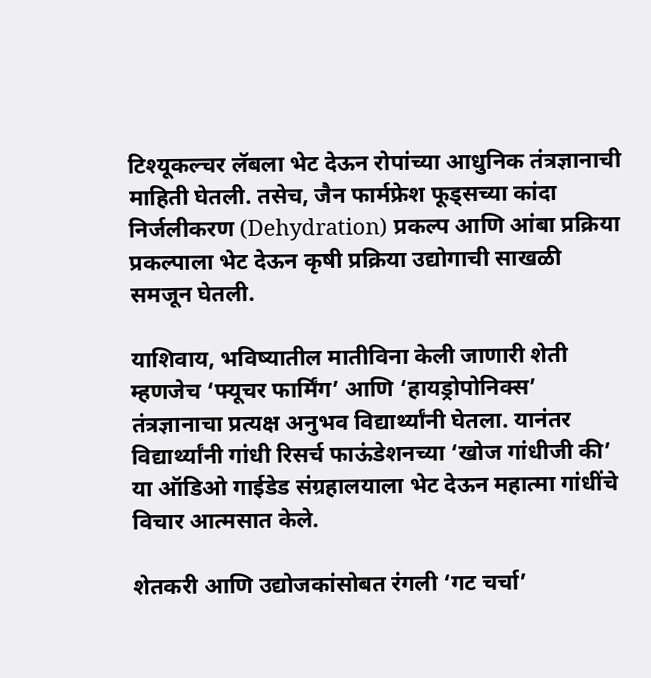टिश्यूकल्चर लॅबला भेट देऊन रोपांच्या आधुनिक तंत्रज्ञानाची माहिती घेतली. तसेच, जैन फार्मफ्रेश फूड्सच्या कांदा निर्जलीकरण (Dehydration) प्रकल्प आणि आंबा प्रक्रिया प्रकल्पाला भेट देऊन कृषी प्रक्रिया उद्योगाची साखळी समजून घेतली.

याशिवाय, भविष्यातील मातीविना केली जाणारी शेती म्हणजेच ‘फ्यूचर फार्मिंग’ आणि ‘हायड्रोपोनिक्स’ तंत्रज्ञानाचा प्रत्यक्ष अनुभव विद्यार्थ्यांनी घेतला. यानंतर विद्यार्थ्यांनी गांधी रिसर्च फाऊंडेशनच्या ‘खोज गांधीजी की’ या ऑडिओ गाईडेड संग्रहालयाला भेट देऊन महात्मा गांधींचे विचार आत्मसात केले.

शेतकरी आणि उद्योजकांसोबत रंगली ‘गट चर्चा’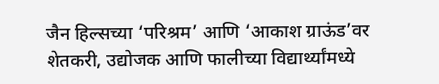जैन हिल्सच्या ‘परिश्रम’ आणि ‘आकाश ग्राऊंड’वर शेतकरी, उद्योजक आणि फालीच्या विद्यार्थ्यांमध्ये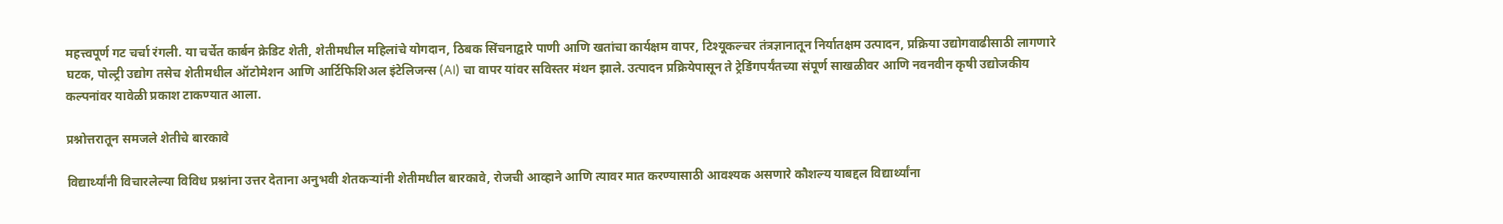महत्त्वपूर्ण गट चर्चा रंगली. या चर्चेत कार्बन क्रेडिट शेती, शेतीमधील महिलांचे योगदान, ठिबक सिंचनाद्वारे पाणी आणि खतांचा कार्यक्षम वापर, टिश्यूकल्चर तंत्रज्ञानातून निर्यातक्षम उत्पादन, प्रक्रिया उद्योगवाढीसाठी लागणारे घटक, पोल्ट्री उद्योग तसेच शेतीमधील ऑटोमेशन आणि आर्टिफिशिअल इंटेलिजन्स (AI) चा वापर यांवर सविस्तर मंथन झाले. उत्पादन प्रक्रियेपासून ते ट्रेडिंगपर्यंतच्या संपूर्ण साखळीवर आणि नवनवीन कृषी उद्योजकीय कल्पनांवर यावेळी प्रकाश टाकण्यात आला.

प्रश्नोत्तरातून समजले शेतीचे बारकावे

विद्यार्थ्यांनी विचारलेल्या विविध प्रश्नांना उत्तर देताना अनुभवी शेतकऱ्यांनी शेतीमधील बारकावे, रोजची आव्हाने आणि त्यावर मात करण्यासाठी आवश्यक असणारे कौशल्य याबद्दल विद्यार्थ्यांना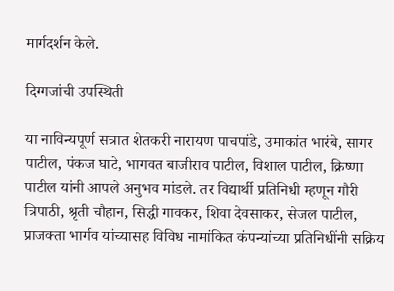मार्गदर्शन केले.

दिग्गजांची उपस्थिती

या नाविन्यपूर्ण सत्रात शेतकरी नारायण पाचपांडे, उमाकांत भारंबे, सागर पाटील, पंकज घाटे, भागवत बाजीराव पाटील, विशाल पाटील, क्रिष्णा पाटील यांनी आपले अनुभव मांडले. तर विद्यार्थी प्रतिनिधी म्हणून गौरी त्रिपाठी, श्रृती चौहान, सिद्धी गावकर, शिवा देवसाकर, सेजल पाटील, प्राजक्ता भार्गव यांच्यासह विविध नामांकित कंपन्यांच्या प्रतिनिधींनी सक्रिय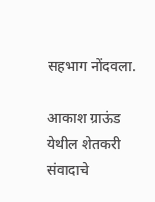सहभाग नोंदवला.

आकाश ग्राऊंड येथील शेतकरी संवादाचे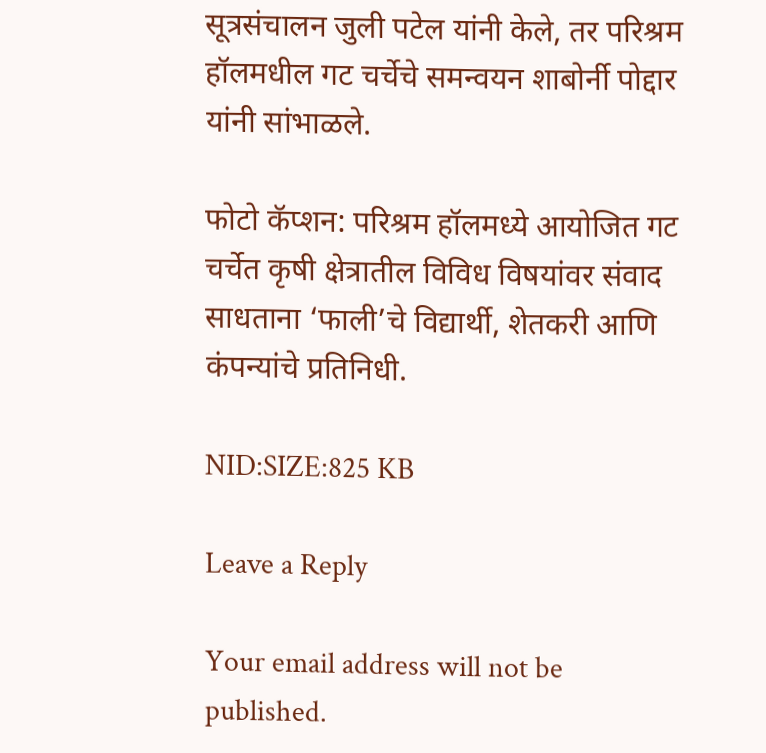सूत्रसंचालन जुली पटेल यांनी केले, तर परिश्रम हॉलमधील गट चर्चेचे समन्वयन शाबोर्नी पोद्दार यांनी सांभाळले.

फोटो कॅप्शन: परिश्रम हॉलमध्ये आयोजित गट चर्चेत कृषी क्षेत्रातील विविध विषयांवर संवाद साधताना ‘फाली’चे विद्यार्थी, शेतकरी आणि कंपन्यांचे प्रतिनिधी.

NID:SIZE:825 KB

Leave a Reply

Your email address will not be published.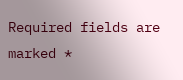Required fields are marked *